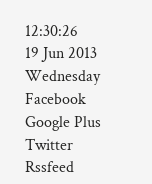12:30:26
19 Jun 2013
Wednesday
Facebook
Google Plus
Twitter
Rssfeed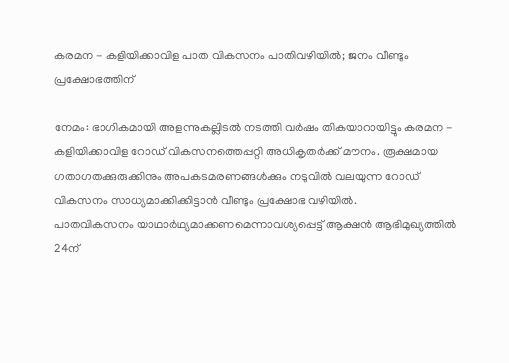കരമന - കളിയിക്കാവിള പാത വികസനം പാതിവഴിയില്‍; ജനം വീണ്ടും പ്രക്ഷോഭത്തിന്

നേമം: ഭാഗികമായി അളന്നുകല്ലിടല്‍ നടത്തി വര്‍ഷം തികയാറായിട്ടും കരമന - കളിയിക്കാവിള റോഡ് വികസനത്തെപ്പറ്റി അധികൃതര്‍ക്ക് മൗനം. രൂക്ഷമായ ഗതാഗതക്കുരുക്കിനും അപകടമരണങ്ങള്‍ക്കും നടുവില്‍ വലയുന്ന റോഡ് വികസനം സാധ്യമാക്കിക്കിട്ടാന്‍ വീണ്ടും പ്രക്ഷോഭ വഴിയില്‍.
പാതവികസനം യാഥാര്‍ഥ്യമാക്കണമെന്നാവശ്യപ്പെട്ട് ആക്ഷന്‍ ആഭിമുഖ്യത്തില്‍ 24ന്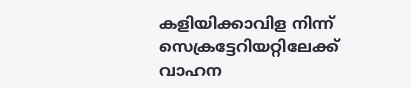കളിയിക്കാവിള നിന്ന് സെക്രട്ടേറിയറ്റിലേക്ക് വാഹന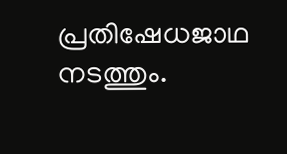പ്രതിഷേധജാഥ നടത്തും.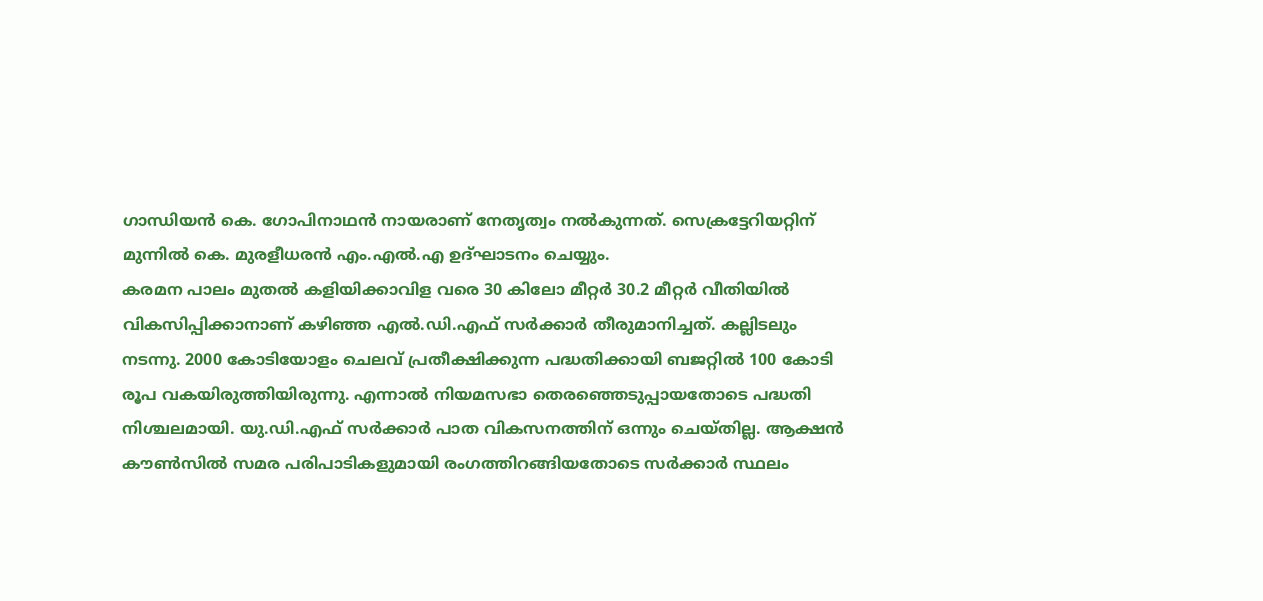ഗാന്ധിയന്‍ കെ. ഗോപിനാഥന്‍ നായരാണ് നേതൃത്വം നല്‍കുന്നത്. സെക്രട്ടേറിയറ്റിന് മുന്നില്‍ കെ. മുരളീധരന്‍ എം.എല്‍.എ ഉദ്ഘാടനം ചെയ്യും.
കരമന പാലം മുതല്‍ കളിയിക്കാവിള വരെ 30 കിലോ മീറ്റര്‍ 30.2 മീറ്റര്‍ വീതിയില്‍ വികസിപ്പിക്കാനാണ് കഴിഞ്ഞ എല്‍.ഡി.എഫ് സര്‍ക്കാര്‍ തീരുമാനിച്ചത്. കല്ലിടലും നടന്നു. 2000 കോടിയോളം ചെലവ് പ്രതീക്ഷിക്കുന്ന പദ്ധതിക്കായി ബജറ്റില്‍ 100 കോടി രൂപ വകയിരുത്തിയിരുന്നു. എന്നാല്‍ നിയമസഭാ തെരഞ്ഞെടുപ്പായതോടെ പദ്ധതി നിശ്ചലമായി. യു.ഡി.എഫ് സര്‍ക്കാര്‍ പാത വികസനത്തിന് ഒന്നും ചെയ്തില്ല. ആക്ഷന്‍ കൗണ്‍സില്‍ സമര പരിപാടികളുമായി രംഗത്തിറങ്ങിയതോടെ സര്‍ക്കാര്‍ സ്ഥലം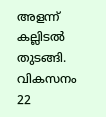അളന്ന് കല്ലിടല്‍ തുടങ്ങി. വികസനം 22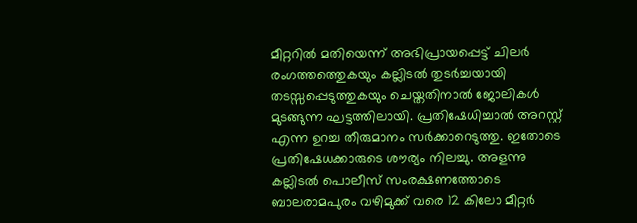മീറ്ററില്‍ മതിയെന്ന് അഭിപ്രായപ്പെട്ട് ചിലര്‍ രംഗത്തത്തെുകയും കല്ലിടല്‍ തുടര്‍ച്ചയായി തടസ്സപ്പെടുത്തുകയും ചെയ്തതിനാല്‍ ജോലികള്‍ മുടങ്ങുന്ന ഘട്ടത്തിലായി. പ്രതിഷേധിച്ചാല്‍ അറസ്റ്റ് എന്ന ഉറച്ച തീരുമാനം സര്‍ക്കാറെടുത്തു. ഇതോടെ പ്രതിഷേധക്കാരുടെ ശൗര്യം നിലച്ചു. അളന്നു കല്ലിടല്‍ പൊലീസ് സംരക്ഷണത്തോടെ ബാലരാമപുരം വഴിമുക്ക് വരെ 12 കിലോ മീറ്റര്‍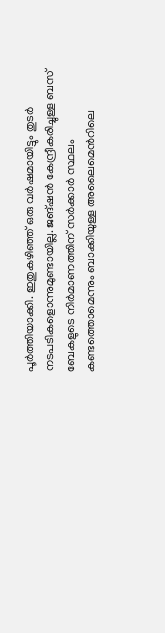പൂര്‍ത്തിയാക്കി. ഇതുകഴിഞ്ഞ് ഒരു വര്‍ഷമായിട്ടും തുടര്‍ നടപടികളൊന്നുമുണ്ടായില്ല. ജങ്ഷന്‍ കേന്ദ്രീകരിച്ചുള്ള ബസ് ബേകളുടെ നിര്‍മാണത്തിന് സര്‍ക്കാര്‍ സ്ഥലം കണ്ടത്തൊമെന്നും ബാക്കിയുള്ള അലൈമെന്‍റിലെ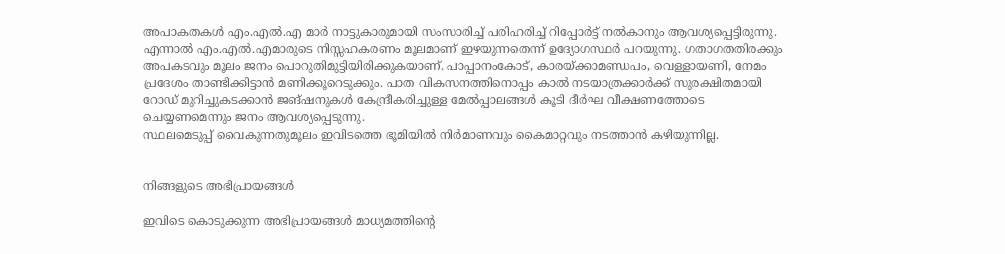അപാകതകള്‍ എം.എല്‍.എ മാര്‍ നാട്ടുകാരുമായി സംസാരിച്ച് പരിഹരിച്ച് റിപ്പോര്‍ട്ട് നല്‍കാനും ആവശ്യപ്പെട്ടിരുന്നു. എന്നാല്‍ എം.എല്‍.എമാരുടെ നിസ്സഹകരണം മൂലമാണ് ഇഴയുന്നതെന്ന് ഉദ്യോഗസ്ഥര്‍ പറയുന്നു. ഗതാഗതതിരക്കും അപകടവും മൂലം ജനം പൊറുതിമുട്ടിയിരിക്കുകയാണ്. പാപ്പാനംകോട്, കാരയ്ക്കാമണ്ഡപം, വെള്ളായണി, നേമം പ്രദേശം താണ്ടിക്കിട്ടാന്‍ മണിക്കൂറെടുക്കും. പാത വികസനത്തിനൊപ്പം കാല്‍ നടയാത്രക്കാര്‍ക്ക് സുരക്ഷിതമായി റോഡ് മുറിച്ചുകടക്കാന്‍ ജങ്ഷനുകള്‍ കേന്ദ്രീകരിച്ചുള്ള മേല്‍പ്പാലങ്ങള്‍ കൂടി ദീര്‍ഘ വീക്ഷണത്തോടെ ചെയ്യണമെന്നും ജനം ആവശ്യപ്പെടുന്നു.
സ്ഥലമെടുപ്പ് വൈകുന്നതുമൂലം ഇവിടത്തെ ഭൂമിയില്‍ നിര്‍മാണവും കൈമാറ്റവും നടത്താന്‍ കഴിയുന്നില്ല.


നിങ്ങളുടെ അഭിപ്രായങ്ങള്‍

ഇവിടെ കൊടുക്കുന്ന അഭിപ്രായങ്ങള്‍ മാധ്യമത്തിന്റെ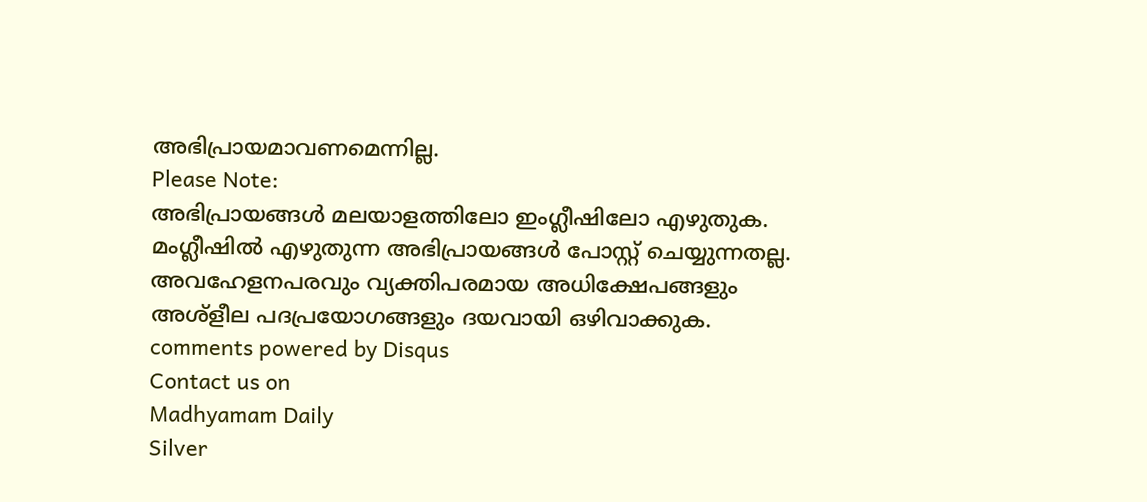അഭിപ്രായമാവണമെന്നില്ല.
Please Note:
അഭിപ്രായങ്ങള്‍ മലയാളത്തിലോ ഇംഗ്ലീഷിലോ എഴുതുക. മംഗ്ലീഷില്‍ എഴുതുന്ന അഭിപ്രായങ്ങള്‍ പോസ്റ്റ് ചെയ്യുന്നതല്ല. അവഹേളനപരവും വ്യക്തിപരമായ അധിക്ഷേപങ്ങളും അശ്ളീല പദപ്രയോഗങ്ങളും ദയവായി ഒഴിവാക്കുക.
comments powered by Disqus
Contact us on
Madhyamam Daily
Silver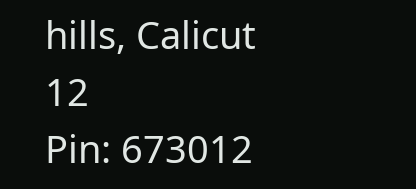hills, Calicut 12
Pin: 673012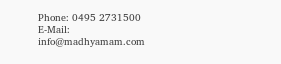Phone: 0495 2731500
E-Mail: info@madhyamam.com